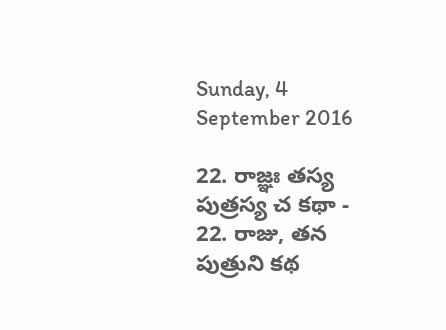Sunday, 4 September 2016

22. రాజ్ఞః తస్య పుత్రస్య చ కథా - 22. రాజు, తన పుత్రుని కథ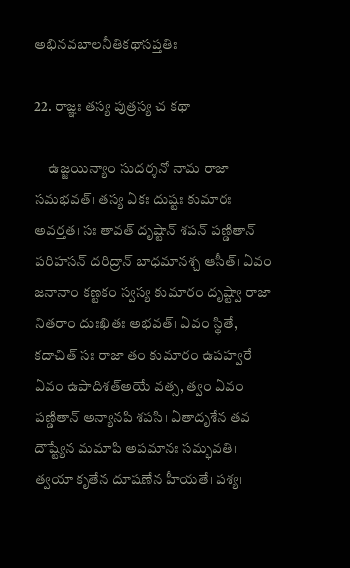అభినవబాలనీతికథాసప్తతిః

22. రాజ్ఞః తస్య పుత్రస్య చ కథా

     ఉజ్జయిన్యాం సుదర్శనో నామ రాజా సమభవత్। తస్య ఏకః దుష్టః కుమారః అవర్తత। సః తావత్ దృష్టాన్ శపన్ పణ్డితాన్ పరిహసన్ దరిద్రాన్ బాధమానశ్చ ఆసీత్। ఏవం జనానాం కణ్టకం స్వస్య కుమారం దృష్ట్వా రాజా నితరాం దుఃఖితః అభవత్। ఏవం స్థితే, కదాచిత్ సః రాజా తం కుమారం ఉపహ్వరే ఏవం ఉపాదిశత్అయే వత్స, త్వం ఏవం పణ్డితాన్ అన్యానపి శపసి। ఏతాదృశేన తవ దౌష్ట్యేన మమాపి అపమానః సమ్భవతి। త్వయా కృతేన దూషణేన హీయతే। పశ్య।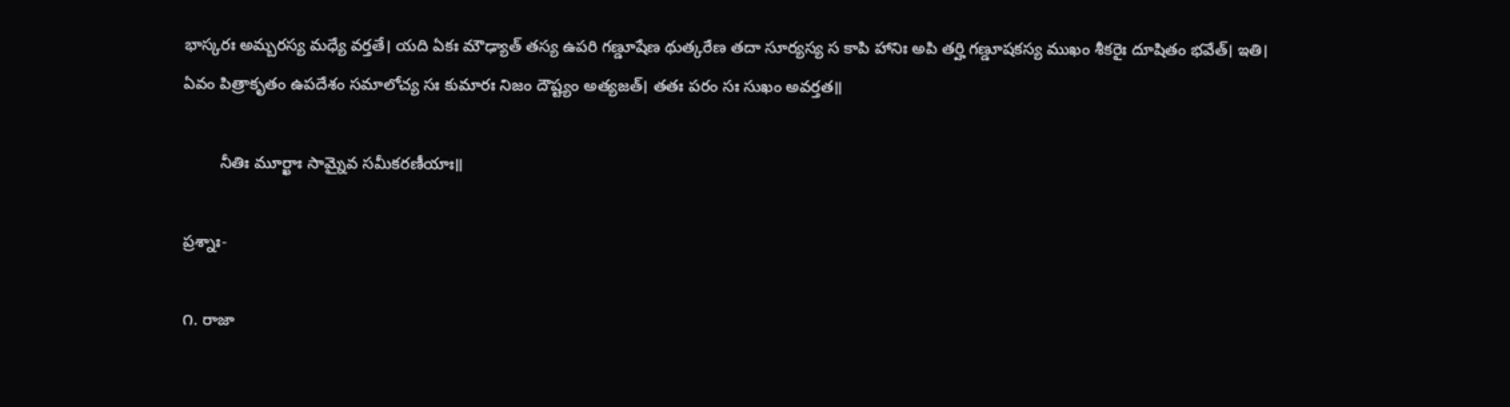భాస్కరః అమ్బరస్య మధ్యే వర్తతే। యది ఏకః మౌఢ్యాత్ తస్య ఉపరి గణ్డూషేణ థుత్కరేణ తదా సూర్యస్య స కాపి హానిః అపి తర్హి గణ్డూషకస్య ముఖం శీకరైః దూషితం భవేత్। ఇతి। ఏవం పిత్రాకృతం ఉపదేశం సమాలోచ్య సః కుమారః నిజం దౌష్ట్యం అత్యజత్। తతః పరం సః సుఖం అవర్తత॥

        నీతిః మూర్ఖాః సామ్నైవ సమీకరణీయాః॥

ప్రశ్నాః-

౧. రాజా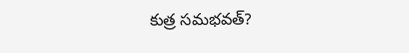కుత్ర సమభవత్?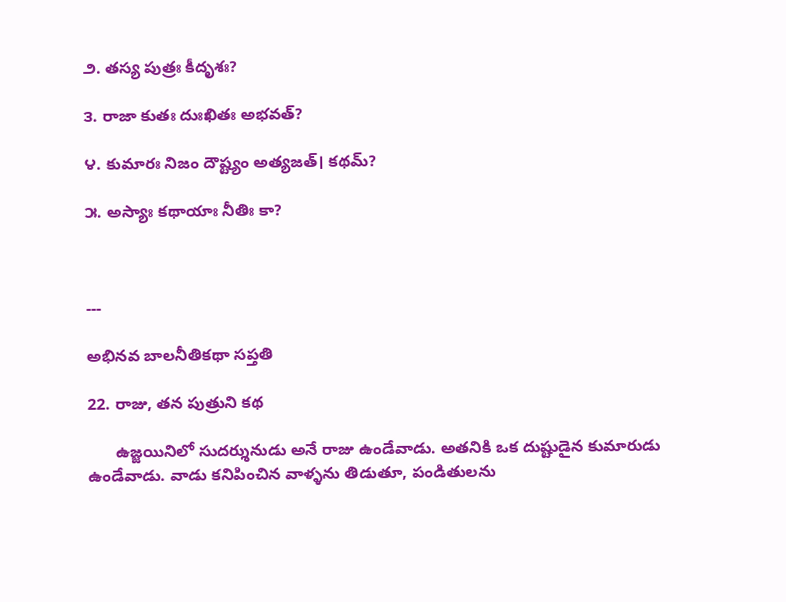౨. తస్య పుత్రః కీదృశః?

౩. రాజా కుతః దుఃఖితః అభవత్?

౪. కుమారః నిజం దౌష్ట్యం అత్యజత్। కథమ్?

౫. అస్యాః కథాయాః నీతిః కా?



---

అభినవ బాలనీతికథా సప్తతి

22. రాజు, తన పుత్రుని కథ

      ఉజ్జయినిలో సుదర్శునుడు అనే రాజు ఉండేవాడు. అతనికి ఒక దుష్టుడైన కుమారుడు ఉండేవాడు. వాడు కనిపించిన వాళ్ళను తిడుతూ, పండితులను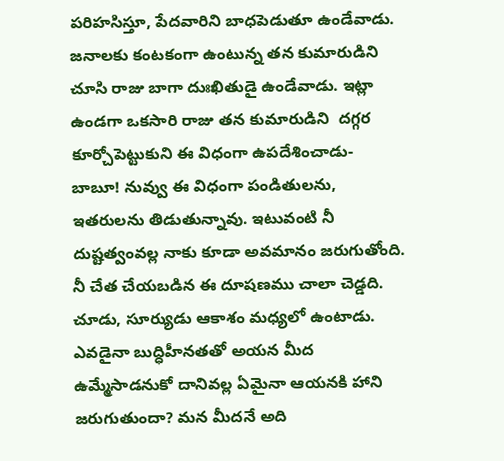పరిహసిస్తూ, పేదవారిని బాధపెడుతూ ఉండేవాడు. జనాలకు కంటకంగా ఉంటున్న తన కుమారుడిని చూసి రాజు బాగా దుఃఖితుడై ఉండేవాడు. ఇట్లా ఉండగా ఒకసారి రాజు తన కుమారుడిని  దగ్గర కూర్చోపెట్టుకుని ఈ విధంగా ఉపదేశించాడు- బాబూ! నువ్వు ఈ విధంగా పండితులను, ఇతరులను తిడుతున్నావు. ఇటువంటి నీ దుష్టత్వంవల్ల నాకు కూడా అవమానం జరుగుతోంది. నీ చేత చేయబడిన ఈ దూషణము చాలా చెడ్డది. చూడు, సూర్యుడు ఆకాశం మధ్యలో ఉంటాడు. ఎవడైనా బుద్ధిహీనతతో అయన మీద ఉమ్మేసాడనుకో దానివల్ల ఏమైనా ఆయనకి హాని జరుగుతుందా? మన మీదనే అది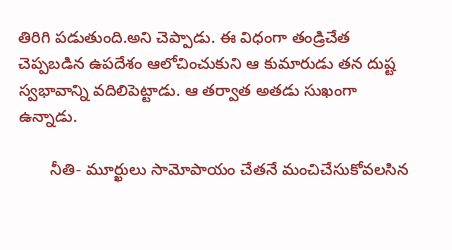తిరిగి పడుతుంది.అని చెప్పాడు. ఈ విధంగా తండ్రిచేత చెప్పబడిన ఉపదేశం ఆలోచించుకుని ఆ కుమారుడు తన దుష్ట స్వభావాన్ని వదిలిపెట్టాడు. ఆ తర్వాత అతడు సుఖంగా ఉన్నాడు.

       నీతి- మూర్ఖులు సామోపాయం చేతనే మంచిచేసుకోవలసిన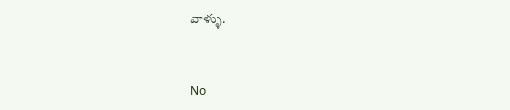వాళ్ళు.


No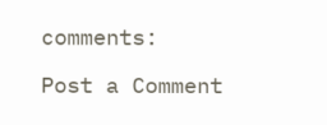comments:

Post a Comment